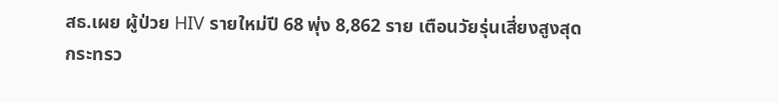สธ.เผย ผู้ป่วย HIV รายใหม่ปี 68 พุ่ง 8,862 ราย เตือนวัยรุ่นเสี่ยงสูงสุด
กระทรว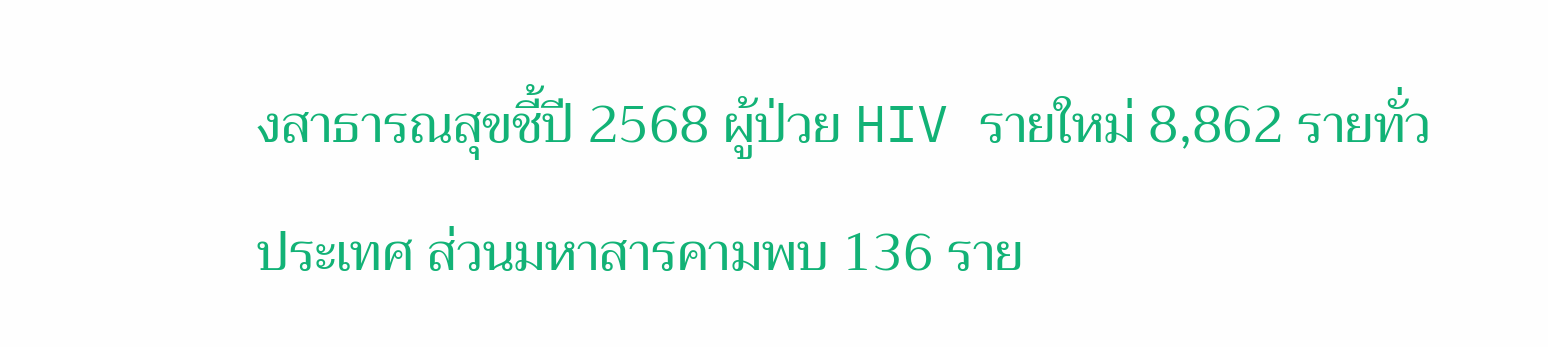งสาธารณสุขชี้ปี 2568 ผู้ป่วย HIV รายใหม่ 8,862 รายทั่วประเทศ ส่วนมหาสารคามพบ 136 ราย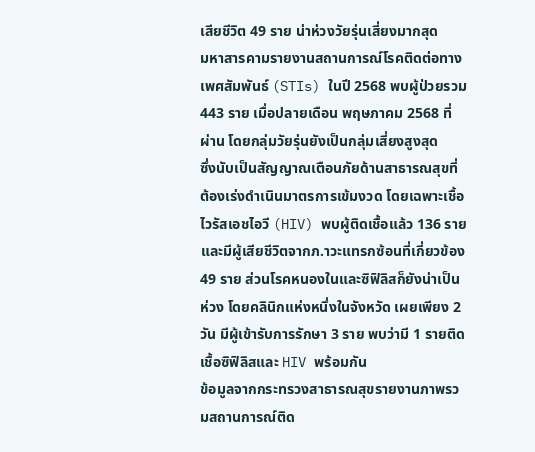เสียชีวิต 49 ราย น่าห่วงวัยรุ่นเสี่ยงมากสุด
มหาสารคามรายงานสถานการณ์โรคติดต่อทางเพศสัมพันธ์ (STIs) ในปี 2568 พบผู้ป่วยรวม 443 ราย เมื่อปลายเดือน พฤษภาคม 2568 ที่ผ่าน โดยกลุ่มวัยรุ่นยังเป็นกลุ่มเสี่ยงสูงสุด
ซึ่งนับเป็นสัญญาณเตือนภัยด้านสาธารณสุขที่ต้องเร่งดำเนินมาตรการเข้มงวด โดยเฉพาะเชื้อไวรัสเอชไอวี (HIV) พบผู้ติดเชื้อแล้ว 136 ราย และมีผู้เสียชีวิตจากภ.าวะแทรกซ้อนที่เกี่ยวข้อง 49 ราย ส่วนโรคหนองในและซิฟิลิสก็ยังน่าเป็นห่วง โดยคลินิกแห่งหนึ่งในจังหวัด เผยเพียง 2 วัน มีผู้เข้ารับการรักษา 3 ราย พบว่ามี 1 รายติดเชื้อซิฟิลิสและ HIV พร้อมกัน
ข้อมูลจากกระทรวงสาธารณสุขรายงานภาพรวมสถานการณ์ติด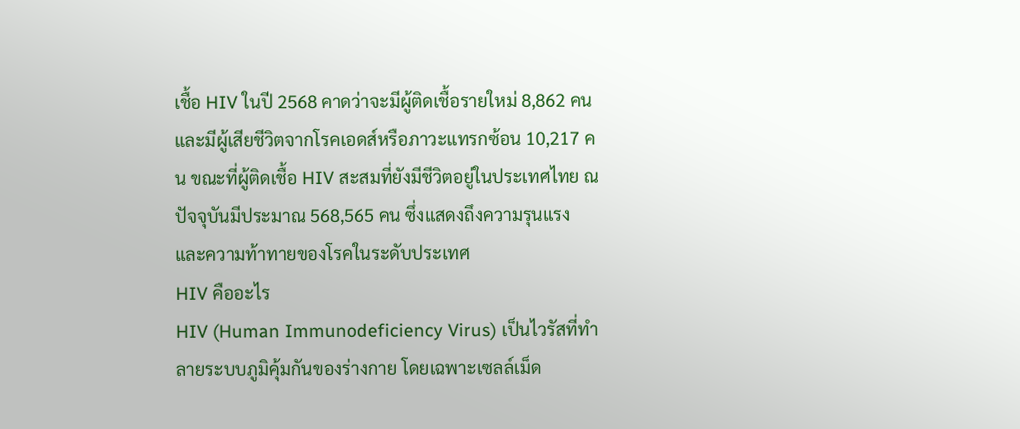เชื้อ HIV ในปี 2568 คาดว่าจะมีผู้ติดเชื้อรายใหม่ 8,862 คน และมีผู้เสียชีวิตจากโรคเอดส์หรือภาวะแทรกซ้อน 10,217 คน ขณะที่ผู้ติดเชื้อ HIV สะสมที่ยังมีชีวิตอยู่ในประเทศไทย ณ ปัจจุบันมีประมาณ 568,565 คน ซึ่งแสดงถึงความรุนแรงและความท้าทายของโรคในระดับประเทศ
HIV คืออะไร
HIV (Human Immunodeficiency Virus) เป็นไวรัสที่ทำลายระบบภูมิคุ้มกันของร่างกาย โดยเฉพาะเซลล์เม็ด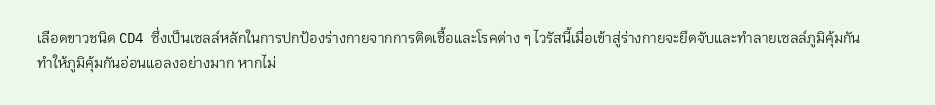เลือดขาวชนิด CD4 ซึ่งเป็นเซลล์หลักในการปกป้องร่างกายจากการติดเชื้อและโรคต่าง ๆ ไวรัสนี้เมื่อเข้าสู่ร่างกายจะยึดจับและทำลายเซลล์ภูมิคุ้มกัน
ทำให้ภูมิคุ้มกันอ่อนแอลงอย่างมาก หากไม่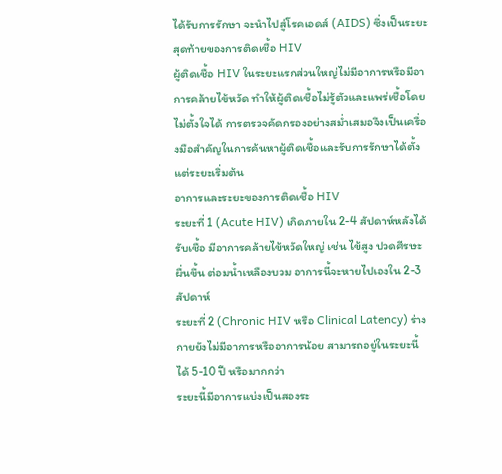ได้รับการรักษา จะนำไปสู่โรคเอดส์ (AIDS) ซึ่งเป็นระยะสุดท้ายของการติดเชื้อ HIV
ผู้ติดเชื้อ HIV ในระยะแรกส่วนใหญ่ไม่มีอาการหรือมีอาการคล้ายไข้หวัด ทำให้ผู้ติดเชื้อไม่รู้ตัวและแพร่เชื้อโดยไม่ตั้งใจได้ การตรวจคัดกรองอย่างสม่ำเสมอจึงเป็นเครื่องมือสำคัญในการค้นหาผู้ติดเชื้อและรับการรักษาได้ตั้งแต่ระยะเริ่มต้น
อาการและระยะของการติดเชื้อ HIV
ระยะที่ 1 (Acute HIV) เกิดภายใน 2-4 สัปดาห์หลังได้รับเชื้อ มีอาการคล้ายไข้หวัดใหญ่ เช่น ไข้สูง ปวดศีรษะ ผื่นขึ้น ต่อมน้ำเหลืองบวม อาการนี้จะหายไปเองใน 2-3 สัปดาห์
ระยะที่ 2 (Chronic HIV หรือ Clinical Latency) ร่างกายยังไม่มีอาการหรืออาการน้อย สามารถอยู่ในระยะนี้ได้ 5-10 ปี หรือมากกว่า
ระยะนี้มีอาการแบ่งเป็นสองระ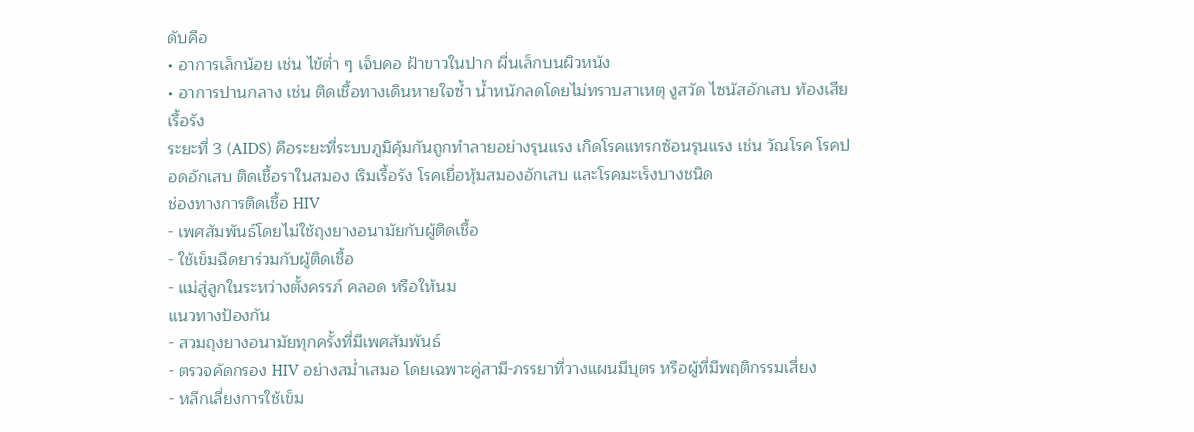ดับคือ
• อาการเล็กน้อย เช่น ไข้ต่ำ ๆ เจ็บคอ ฝ้าขาวในปาก ผื่นเล็กบนผิวหนัง
• อาการปานกลาง เช่น ติดเชื้อทางเดินหายใจซ้ำ น้ำหนักลดโดยไม่ทราบสาเหตุ งูสวัด ไซนัสอักเสบ ท้องเสียเรื้อรัง
ระยะที่ 3 (AIDS) คือระยะที่ระบบภูมิคุ้มกันถูกทำลายอย่างรุนแรง เกิดโรคแทรกซ้อนรุนแรง เช่น วัณโรค โรคปอดอักเสบ ติดเชื้อราในสมอง เริมเรื้อรัง โรคเยื่อหุ้มสมองอักเสบ และโรคมะเร็งบางชนิด
ช่องทางการติดเชื้อ HIV
- เพศสัมพันธ์โดยไม่ใช้ถุงยางอนามัยกับผู้ติดเชื้อ
- ใช้เข็มฉีดยาร่วมกับผู้ติดเชื้อ
- แม่สู่ลูกในระหว่างตั้งครรภ์ คลอด หรือให้นม
แนวทางป้องกัน
- สวมถุงยางอนามัยทุกครั้งที่มีเพศสัมพันธ์
- ตรวจคัดกรอง HIV อย่างสม่ำเสมอ โดยเฉพาะคู่สามี-ภรรยาที่วางแผนมีบุตร หรือผู้ที่มีพฤติกรรมเสี่ยง
- หลีกเลี่ยงการใช้เข็ม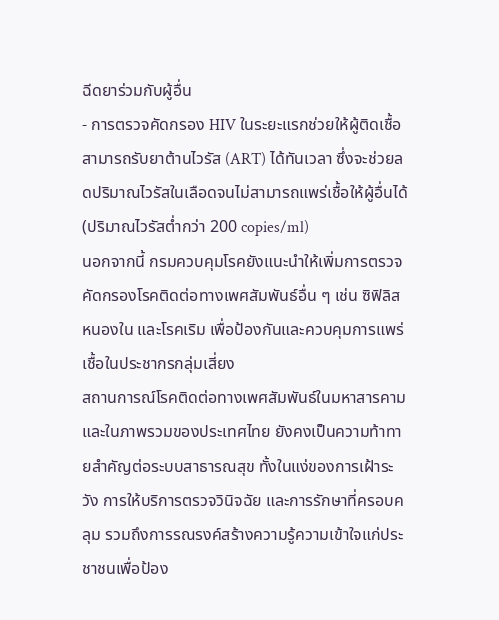ฉีดยาร่วมกับผู้อื่น
- การตรวจคัดกรอง HIV ในระยะแรกช่วยให้ผู้ติดเชื้อสามารถรับยาต้านไวรัส (ART) ได้ทันเวลา ซึ่งจะช่วยลดปริมาณไวรัสในเลือดจนไม่สามารถแพร่เชื้อให้ผู้อื่นได้ (ปริมาณไวรัสต่ำกว่า 200 copies/ml)
นอกจากนี้ กรมควบคุมโรคยังแนะนำให้เพิ่มการตรวจคัดกรองโรคติดต่อทางเพศสัมพันธ์อื่น ๆ เช่น ซิฟิลิส หนองใน และโรคเริม เพื่อป้องกันและควบคุมการแพร่เชื้อในประชากรกลุ่มเสี่ยง
สถานการณ์โรคติดต่อทางเพศสัมพันธ์ในมหาสารคามและในภาพรวมของประเทศไทย ยังคงเป็นความท้าทายสำคัญต่อระบบสาธารณสุข ทั้งในแง่ของการเฝ้าระวัง การให้บริการตรวจวินิจฉัย และการรักษาที่ครอบคลุม รวมถึงการรณรงค์สร้างความรู้ความเข้าใจแก่ประชาชนเพื่อป้อง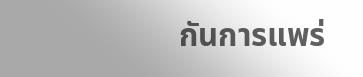กันการแพร่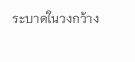ระบาดในวงกว้าง